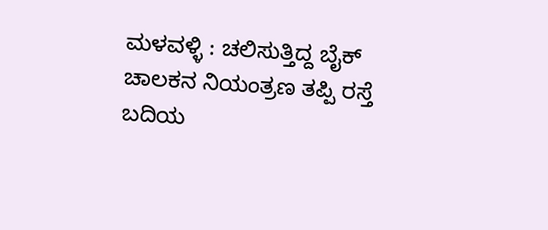ಮಳವಳ್ಳಿ : ಚಲಿಸುತ್ತಿದ್ದ ಬೈಕ್ ಚಾಲಕನ ನಿಯಂತ್ರಣ ತಪ್ಪಿ ರಸ್ತೆ ಬದಿಯ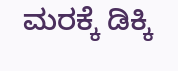ಮರಕ್ಕೆ ಡಿಕ್ಕಿ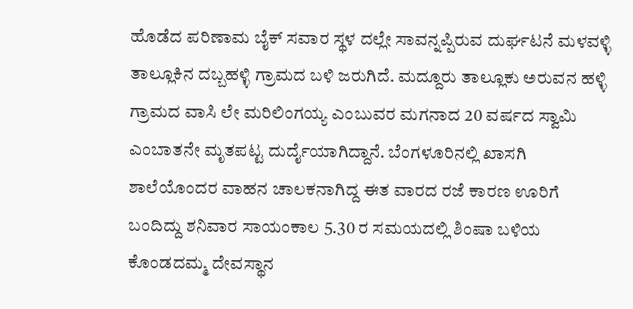ಹೊಡೆದ ಪರಿಣಾಮ ಬೈಕ್ ಸವಾರ ಸ್ಥಳ ದಲ್ಲೇ ಸಾವನ್ನಪ್ಪಿರುವ ದುರ್ಘಟನೆ ಮಳವಳ್ಳಿ ತಾಲ್ಲೂಕಿನ ದಬ್ಬಹಳ್ಳಿ ಗ್ರಾಮದ ಬಳಿ ಜರುಗಿದೆ. ಮದ್ದೂರು ತಾಲ್ಲೂಕು ಅರುವನ ಹಳ್ಳಿ ಗ್ರಾಮದ ವಾಸಿ ಲೇ ಮರಿಲಿಂಗಯ್ಯ ಎಂಬುವರ ಮಗನಾದ 20 ವರ್ಷದ ಸ್ವಾಮಿ ಎಂಬಾತನೇ ಮೃತಪಟ್ಟ ದುರ್ದೈಯಾಗಿದ್ದಾನೆ. ಬೆಂಗಳೂರಿನಲ್ಲಿ ಖಾಸಗಿ ಶಾಲೆಯೊಂದರ ವಾಹನ ಚಾಲಕನಾಗಿದ್ದ ಈತ ವಾರದ ರಜೆ ಕಾರಣ ಊರಿಗೆ ಬಂದಿದ್ದು ಶನಿವಾರ ಸಾಯಂಕಾಲ 5.30 ರ ಸಮಯದಲ್ಲಿ ಶಿಂಷಾ ಬಳಿಯ ಕೊಂಡದಮ್ಮ ದೇವಸ್ಥಾನ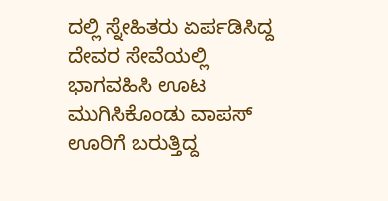ದಲ್ಲಿ ಸ್ನೇಹಿತರು ಏರ್ಪಡಿಸಿದ್ದ ದೇವರ ಸೇವೆಯಲ್ಲಿ ಭಾಗವಹಿಸಿ ಊಟ ಮುಗಿಸಿಕೊಂಡು ವಾಪಸ್ ಊರಿಗೆ ಬರುತ್ತಿದ್ದ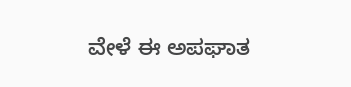ವೇಳೆ ಈ ಅಪಘಾತ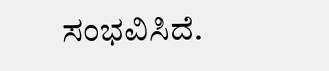ಸಂಭವಿಸಿದೆ.